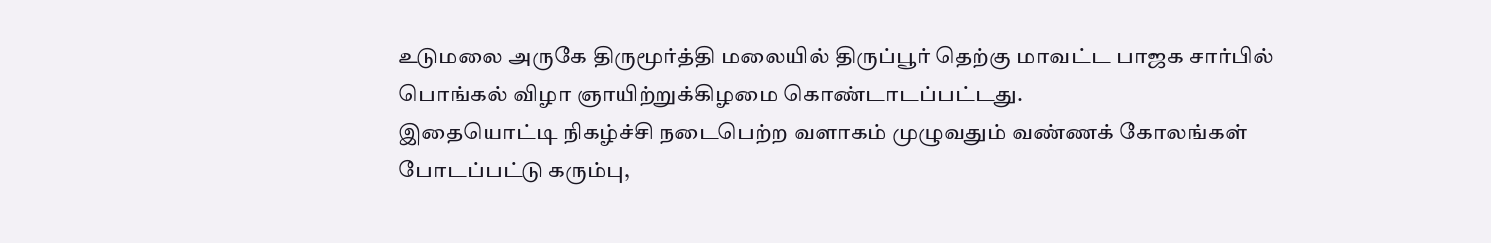உடுமலை அருகே திருமூர்த்தி மலையில் திருப்பூர் தெற்கு மாவட்ட பாஜக சார்பில் பொங்கல் விழா ஞாயிற்றுக்கிழமை கொண்டாடப்பட்டது.
இதையொட்டி நிகழ்ச்சி நடைபெற்ற வளாகம் முழுவதும் வண்ணக் கோலங்கள் போடப்பட்டு கரும்பு,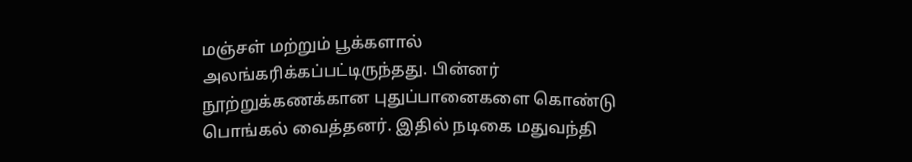மஞ்சள் மற்றும் பூக்களால் அலங்கரிக்கப்பட்டிருந்தது. பின்னர் நூற்றுக்கணக்கான புதுப்பானைகளை கொண்டு பொங்கல் வைத்தனர். இதில் நடிகை மதுவந்தி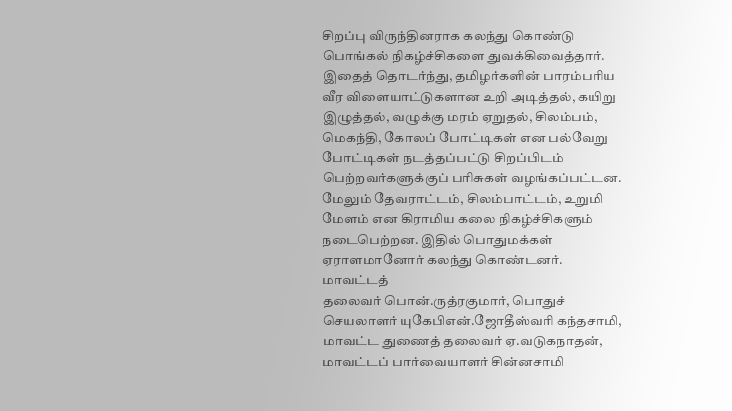சிறப்பு விருந்தினராக கலந்து கொண்டு பொங்கல் நிகழ்ச்சிகளை துவக்கிவைத்தார்.
இதைத் தொடர்ந்து, தமிழர்களின் பாரம்பரிய வீர விளையாட்டுகளான உறி அடித்தல், கயிறு இழுத்தல், வழுக்கு மரம் ஏறுதல், சிலம்பம், மெகந்தி, கோலப் போட்டிகள் என பல்வேறு போட்டிகள் நடத்தப்பட்டு சிறப்பிடம் பெற்றவர்களுக்குப் பரிசுகள் வழங்கப்பட்டன.
மேலும் தேவராட்டம், சிலம்பாட்டம், உறுமி மேளம் என கிராமிய கலை நிகழ்ச்சிகளும் நடைபெற்றன. இதில் பொதுமக்கள் ஏராளமானோர் கலந்து கொண்டனர். மாவட்டத்
தலைவர் பொன்.ருத்ரகுமார், பொதுச் செயலாளர் யுகேபிஎன்.ஜோதீஸ்வரி கந்தசாமி, மாவட்ட துணைத் தலைவர் ஏ.வடுகநாதன், மாவட்டப் பார்வையாளர் சின்னசாமி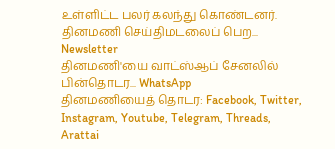உள்ளிட்ட பலர் கலந்து கொண்டனர்.
தினமணி செய்திமடலைப் பெற... Newsletter
தினமணி'யை வாட்ஸ்ஆப் சேனலில் பின்தொடர... WhatsApp
தினமணியைத் தொடர: Facebook, Twitter, Instagram, Youtube, Telegram, Threads, Arattai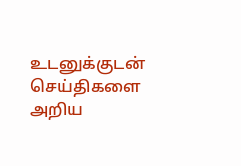உடனுக்குடன் செய்திகளை அறிய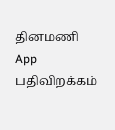தினமணி App பதிவிறக்கம்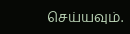செய்யவும்.